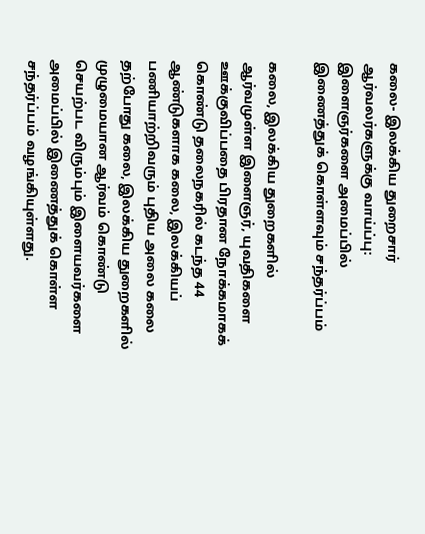கலை- இலக்கிய துறைசார் ஆர்வலர்களுக்கு வாய்ப்பு: இளைஞர்களை அமைப்பில் இணைத்துக் கொள்ளவும் சந்தர்ப்பம்

கலை, இலக்கிய துறைகளில் ஆர்வமுள்ள இளைஞர், யுவதிகளை ஊக்குவிப்பதை பிரதான நோக்கமாகக் கொண்டு தலைநகரில் கடந்த 44 ஆண்டுகளாக கலை, இலக்கியப் பணியாற்றிவரும் புதிய அலை கலை தற்போது கலை, இலக்கிய துறைகளில் முழுமையான ஆர்வம் கொண்டு செயற்பட விரும்பும் இளையவர்களை அமைப்பில் இணைத்துக் கொள்ள சந்தர்ப்பம் வழங்கியுள்ளது.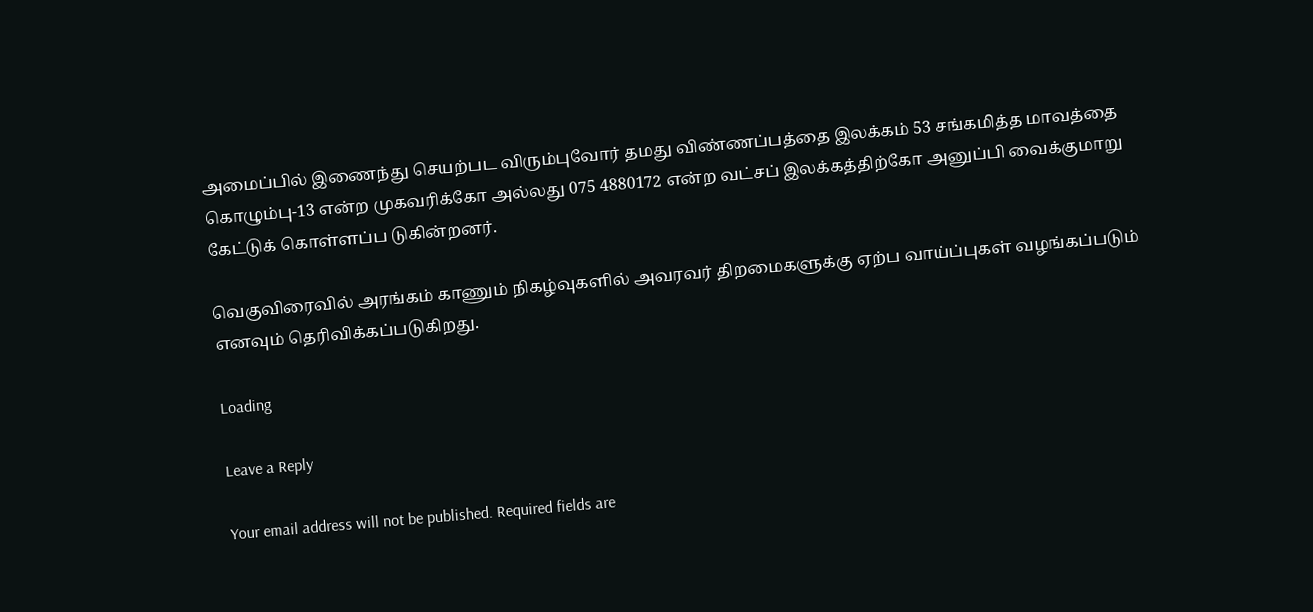அமைப்பில் இணைந்து செயற்பட விரும்புவோர் தமது விண்ணப்பத்தை இலக்கம் 53 சங்கமித்த மாவத்தை கொழும்பு-13 என்ற முகவரிக்கோ அல்லது 075 4880172 என்ற வட்சப் இலக்கத்திற்கோ அனுப்பி வைக்குமாறு கேட்டுக் கொள்ளப்ப டுகின்றனர்.

வெகுவிரைவில் அரங்கம் காணும் நிகழ்வுகளில் அவரவர் திறமைகளுக்கு ஏற்ப வாய்ப்புகள் வழங்கப்படும் எனவும் தெரிவிக்கப்படுகிறது.

Loading

Leave a Reply

Your email address will not be published. Required fields are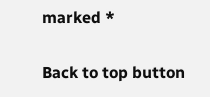marked *

Back to top button